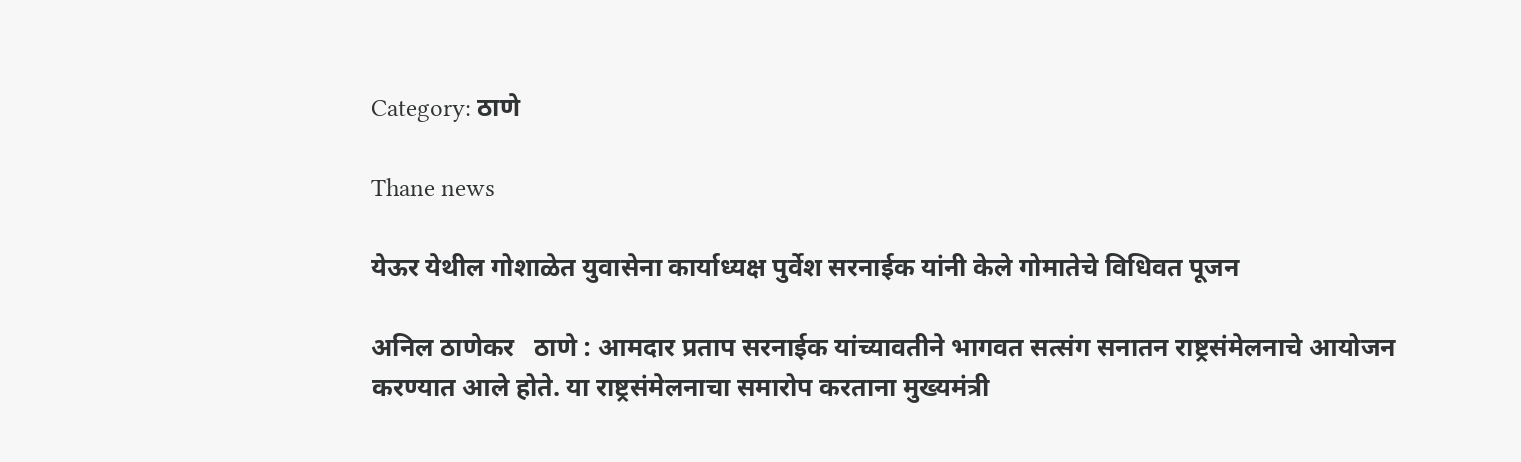Category: ठाणे

Thane news

येऊर येथील गोशाळेत युवासेना कार्याध्यक्ष पुर्वेश सरनाईक यांनी केले गोमातेचे विधिवत पूजन

अनिल ठाणेकर   ठाणे : आमदार प्रताप सरनाईक यांच्यावतीने भागवत सत्संग सनातन राष्ट्रसंमेलनाचे आयोजन करण्यात आले होते. या राष्ट्रसंमेलनाचा समारोप करताना मुख्यमंत्री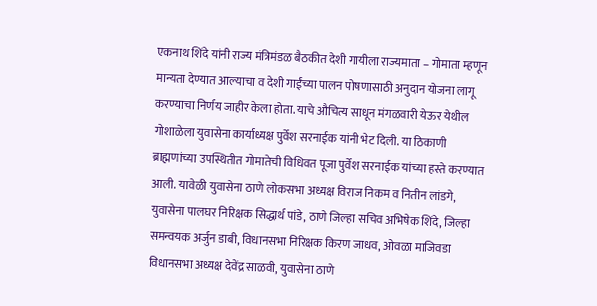एकनाथ शिंदे यांनी राज्य मंत्रिमंडळ बैठकीत देशी गायीला राज्यमाता – गोमाता म्हणून मान्यता देण्यात आल्याचा व देशी गाईंच्या पालन पोषणासाठी अनुदान योजना लागू करण्याचा निर्णय जाहीर केला होता. याचे औचित्य साधून मंगळवारी येऊर येथील गोशाळेला युवासेना कार्याध्यक्ष पुर्वेश सरनाईक यांनी भेट दिली. या ठिकाणी ब्राह्मणांच्या उपस्थितीत गोमातेची विधिवत पूजा पुर्वेश सरनाईक यांच्या हस्ते करण्यात आली. यावेळी युवासेना ठाणे लोकसभा अध्यक्ष विराज निकम व नितीन लांडगे, युवासेना पालघर निरिक्षक सिद्धार्थ पांडे, ठाणे जिल्हा सचिव अभिषेक शिंदे, जिल्हा समन्वयक अर्जुन डाबी, विधानसभा निरिक्षक किरण जाधव, ओवळा माजिवडा विधानसभा अध्यक्ष देवेंद्र साळवी, युवासेना ठाणे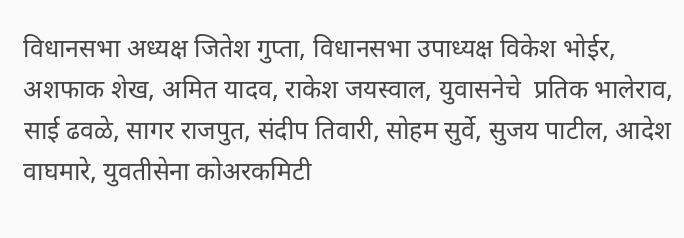विधानसभा अध्यक्ष जितेश गुप्ता, विधानसभा उपाध्यक्ष विकेश भोईर, अशफाक शेख, अमित यादव, राकेश जयस्वाल, युवासनेचे  प्रतिक भालेराव, साई ढवळे, सागर राजपुत, संदीप तिवारी, सोहम सुर्वे, सुजय पाटील, आदेश वाघमारे, युवतीसेना कोअरकमिटी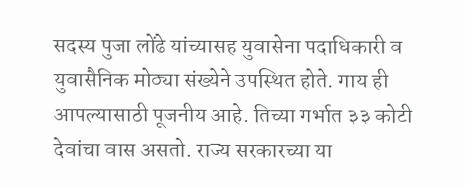सदस्य पुजा लोंढे यांच्यासह युवासेना पदाधिकारी व युवासैनिक मोठ्या संख्येने उपस्थित होते. गाय ही आपल्यासाठी पूजनीय आहे. तिच्या गर्भात ३३ कोटी देवांचा वास असतो. राज्य सरकारच्या या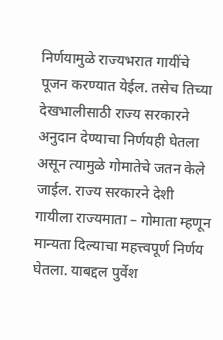निर्णयामुळे राज्यभरात गायींचे पूजन करण्यात येईल. तसेच तिच्या देखभालीसाठी राज्य सरकारने अनुदान देण्याचा निर्णयही घेतला असून त्यामुळे गोमातेचे जतन केले जाईल. राज्य सरकारने देशी गायीला राज्यमाता – गोमाता म्हणून मान्यता दिल्याचा महत्त्वपूर्ण निर्णय घेतला. याबद्दल पुर्वेश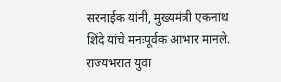सरनाईक यांनी, मुख्यमंत्री एकनाथ शिंदे यांचे मनःपूर्वक आभार मानले. राज्यभरात युवा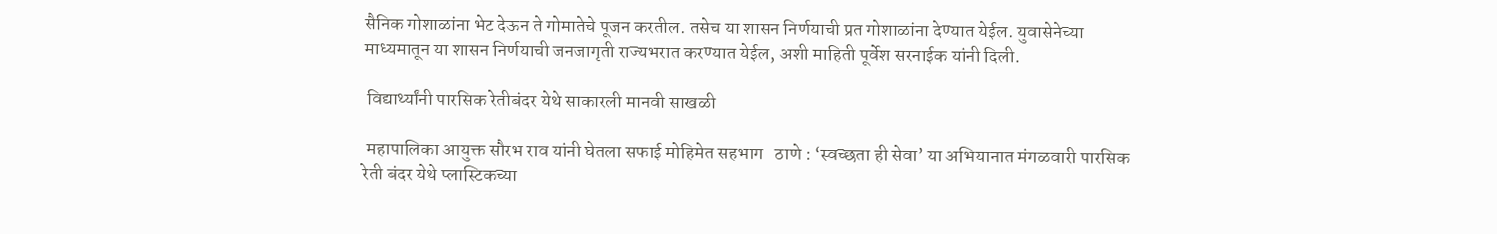सैनिक गोशाळांना भेट देऊन ते गोमातेचे पूजन करतील. तसेच या शासन निर्णयाची प्रत गोशाळांना देण्यात येईल. युवासेनेच्या माध्यमातून या शासन निर्णयाची जनजागृती राज्यभरात करण्यात येईल, अशी माहिती पूर्वेश सरनाईक यांनी दिली.

 विद्यार्थ्यांनी पारसिक रेतीबंदर येथे साकारली मानवी साखळी

 महापालिका आयुक्त सौरभ राव यांनी घेतला सफाई मोहिमेत सहभाग   ठाणे : ‘स्वच्छता ही सेवा’ या अभियानात मंगळवारी पारसिक रेती बंदर येथे प्लास्टिकच्या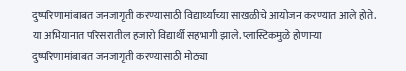दुष्परिणामांबाबत जनजागृती करण्यासाठी विद्यार्थ्यांच्या साखळीचे आयोजन करण्यात आले होते. या अभियानात परिसरातील हजारो विद्यार्थी सहभागी झाले. प्लास्टिकमुळे होणाऱ्या दुष्परिणामांबाबत जनजागृती करण्यासाठी मोठ्या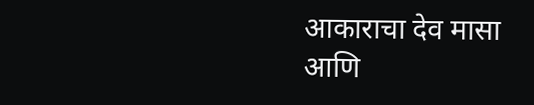आकाराचा देव मासा आणि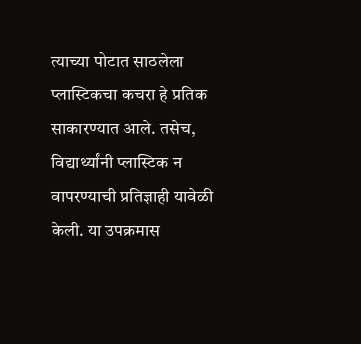त्याच्या पोटात साठलेला प्लास्टिकचा कचरा हे प्रतिक साकारण्यात आले. तसेच, विद्यार्थ्यांनी प्लास्टिक न वापरण्याची प्रतिज्ञाही यावेळी केली. या उपक्रमास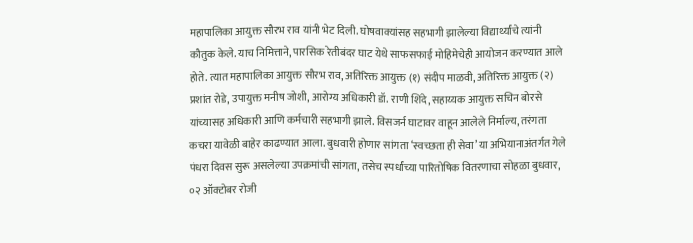महापालिका आयुक्त सौरभ राव यांनी भेट दिली. घोषवाक्यांसह सहभागी झालेल्या विद्यार्थ्यांचे त्यांनी कौतुक केले. याच निमित्ताने, पारसिक रेतीबंदर घाट येथे साफसफाई मोहिमेचेही आयोजन करण्यात आले होते. त्यात महापालिका आयुक्त सौरभ राव, अतिरिक्त आयुक्त (१) संदीप माळवी, अतिरिक्त आयुक्त (२) प्रशांत रोडे, उपायुक्त मनीष जोशी, आरोग्य अधिकारी डॉ. राणी शिंदे, सहाय्यक आयुक्त सचिन बोरसे यांच्यासह अधिकारी आणि कर्मचारी सहभागी झाले. विसजर्न घाटावर वाहून आलेले निर्माल्य, तरंगता कचरा यावेळी बाहेर काढण्यात आला. बुधवारी होणार सांगता ‘स्वच्छता ही सेवा’ या अभियानाअंतर्गत गेले पंधरा दिवस सुरू असलेल्या उपक्रमांची सांगता, तसेच स्पर्धांच्या पारितोषिक वितरणाचा सोहळा बुधवार, ०२ ऑक्टोबर रोजी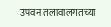उपवन तलावालगतच्या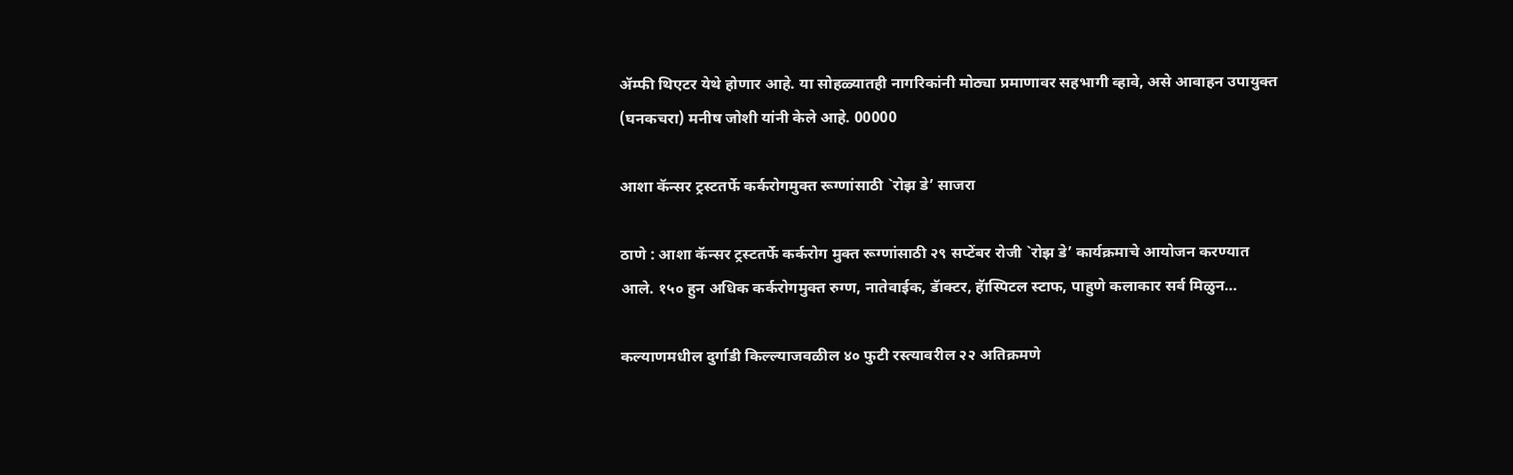ॲम्फी थिएटर येथे होणार आहे. या सोहळ्यातही नागरिकांनी मोठ्या प्रमाणावर सहभागी व्हावे, असे आवाहन उपायुक्त (घनकचरा) मनीष जोशी यांनी केले आहे. 00000

आशा कॅन्सर ट्रस्टतर्फे कर्करोगमुक्त रूग्णांसाठी `रोझ डे’ साजरा

ठाणे : आशा कॅन्सर ट्रस्टतर्फे कर्करोग मुक्त रूग्णांसाठी २९ सप्टेंबर रोजी `रोझ डे’ कार्यक्रमाचे आयोजन करण्यात आले. १५० हुन अधिक कर्करोगमुक्त रुग्ण, नातेवाईक, डॅाक्टर, हॅास्पिटल स्टाफ, पाहुणे कलाकार सर्व मिळुन…

कल्याणमधील दुर्गाडी किल्ल्याजवळील ४० फुटी रस्त्यावरील २२ अतिक्रमणे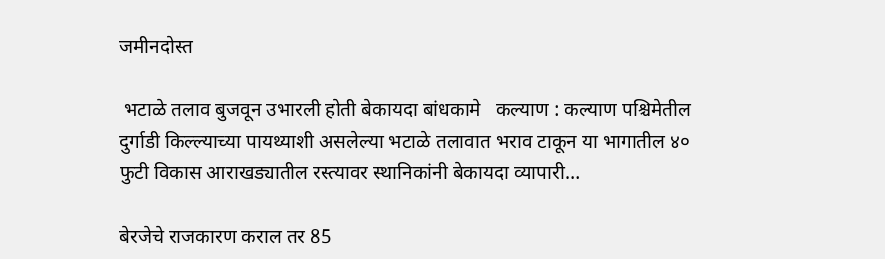जमीनदोस्त

 भटाळे तलाव बुजवून उभारली होती बेकायदा बांधकामे   कल्याण : कल्याण पश्चिमेतील दुर्गाडी किल्ल्याच्या पायथ्याशी असलेल्या भटाळे तलावात भराव टाकून या भागातील ४० फुटी विकास आराखड्यातील रस्त्यावर स्थानिकांनी बेकायदा व्यापारी…

बेरजेचे राजकारण कराल तर 85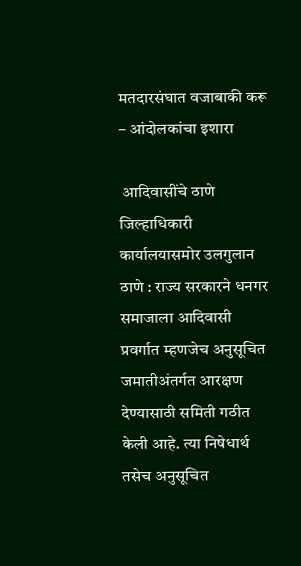मतदारसंघात वजाबाकी करू – आंदोलकांचा इशारा

 आदिवासींचे ठाणे जिल्हाधिकारी कार्यालयासमोर उलगुलान ठाणे : राज्य सरकारने धनगर समाजाला आदिवासी प्रवर्गात म्हणजेच अनुसूचित जमातीअंतर्गत आरक्षण देण्यासाठी समिती गठीत केली आहे. त्या निषेधार्थ तसेच अनुसूचित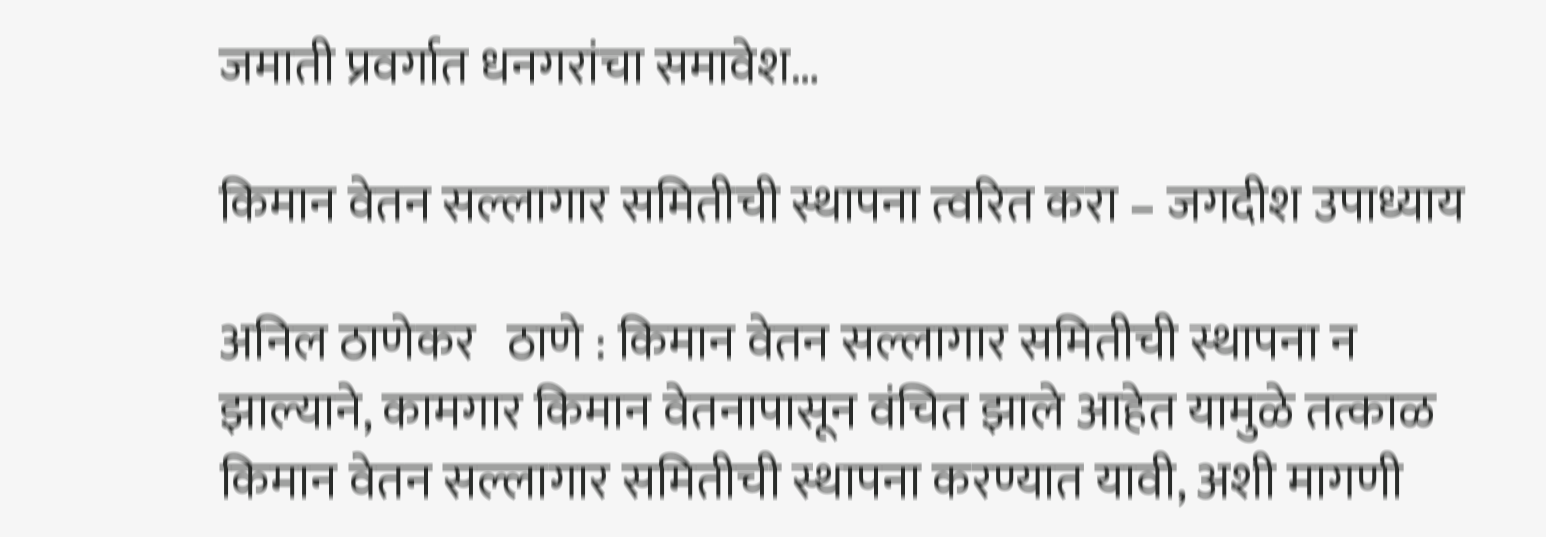जमाती प्रवर्गात धनगरांचा समावेश…

किमान वेतन सल्लागार समितीची स्थापना त्वरित करा – जगदीश उपाध्याय

अनिल ठाणेकर   ठाणे : किमान वेतन सल्लागार समितीची स्थापना न झाल्याने, कामगार किमान वेतनापासून वंचित झाले आहेत यामुळे तत्काळ किमान वेतन सल्लागार समितीची स्थापना करण्यात यावी, अशी मागणी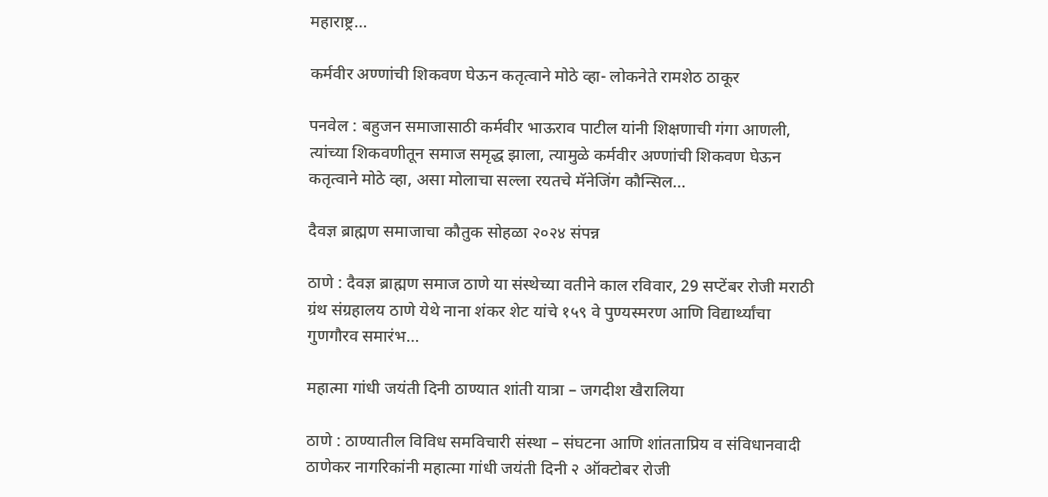महाराष्ट्र…

कर्मवीर अण्णांची शिकवण घेऊन कतृत्वाने मोठे व्हा- लोकनेते रामशेठ ठाकूर

पनवेल : बहुजन समाजासाठी कर्मवीर भाऊराव पाटील यांनी शिक्षणाची गंगा आणली, त्यांच्या शिकवणीतून समाज समृद्ध झाला, त्यामुळे कर्मवीर अण्णांची शिकवण घेऊन कतृत्वाने मोठे व्हा, असा मोलाचा सल्ला रयतचे मॅनेजिंग कौन्सिल…

दैवज्ञ ब्राह्मण समाजाचा कौतुक सोहळा २०२४ संपन्न

ठाणे : दैवज्ञ ब्राह्मण समाज ठाणे या संस्थेच्या वतीने काल रविवार, 29 सप्टेंबर रोजी मराठी ग्रंथ संग्रहालय ठाणे येथे नाना शंकर शेट यांचे १५९ वे पुण्यस्मरण आणि विद्यार्थ्यांचा गुणगौरव समारंभ…

महात्मा गांधी जयंती दिनी ठाण्यात शांती यात्रा – जगदीश खैरालिया

ठाणे : ठाण्यातील विविध समविचारी संस्था – संघटना आणि शांतताप्रिय व संविधानवादी ठाणेकर नागरिकांनी महात्मा गांधी जयंती दिनी २ ऑक्टोबर रोजी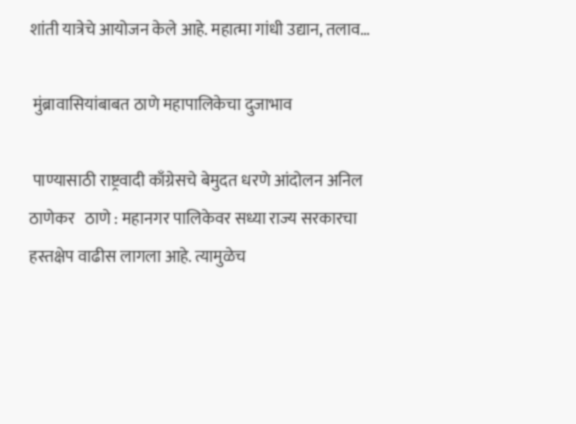शांती यात्रेचे आयोजन केले आहे. महात्मा गांधी उद्यान, तलाव…

 मुंब्रावासियांबाबत ठाणे महापालिकेचा दुजाभाव

 पाण्यासाठी राष्ट्रवादी काँग्रेसचे बेमुदत धरणे आंदोलन अनिल ठाणेकर   ठाणे : महानगर पालिकेवर सध्या राज्य सरकारचा हस्तक्षेप वाढीस लागला आहे. त्यामुळेच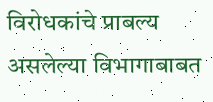विरोधकांचे प्राबल्य असलेल्या विभागाबाबत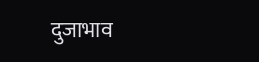दुजाभाव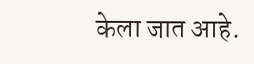केला जात आहे.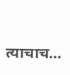त्याचाच…